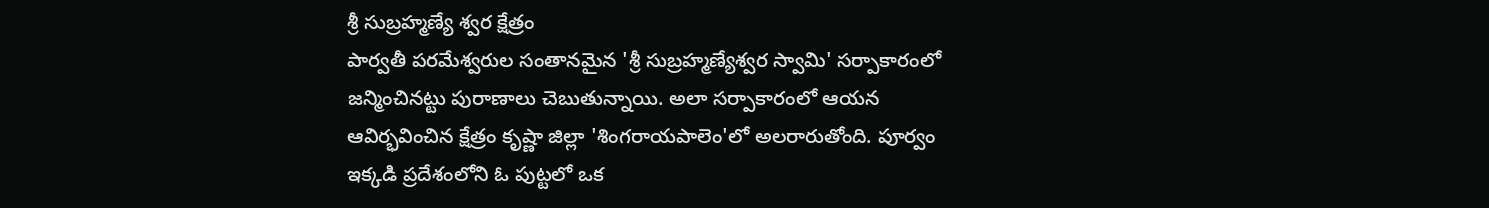శ్రీ సుబ్రహ్మణ్యే శ్వర క్షేత్రం
పార్వతీ పరమేశ్వరుల సంతానమైన 'శ్రీ సుబ్రహ్మణ్యేశ్వర స్వామి' సర్పాకారంలో జన్మించినట్టు పురాణాలు చెబుతున్నాయి. అలా సర్పాకారంలో ఆయన ఆవిర్భవించిన క్షేత్రం కృష్ణా జిల్లా 'శింగరాయపాలెం'లో అలరారుతోంది. పూర్వం ఇక్కడి ప్రదేశంలోని ఓ పుట్టలో ఒక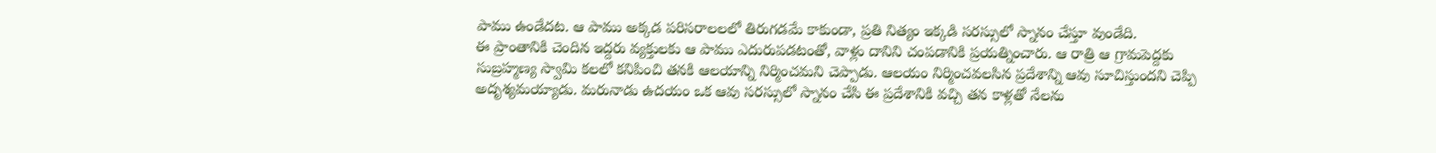పాము ఉండేదట. ఆ పాము అక్కడ పరిసరాలలలో తిరుగడమే కాకుండా, ప్రతి నిత్యం ఇక్కడి సరస్సులో స్నానం చేస్తూ వుండేది.
ఈ ప్రాంతానికి చెందిన ఇద్దరు వ్యక్తులకు ఆ పాము ఎదురుపడటంతో, వాళ్లు దానిని చంపడానికి ప్రయత్నించారు. ఆ రాత్రి ఆ గ్రామపెద్దకు సుబ్రహ్మణ్య స్వామి కలలో కనిపించి తనకి ఆలయాన్ని నిర్మించమని చెప్పాడు. ఆలయం నిర్మించవలసిన ప్రదేశాన్ని ఆవు సూచిస్తుందని చెప్పి అదృశ్యమయ్యాడు. మరునాడు ఉదయం ఒక ఆవు సరస్సులో స్నానం చేసి ఈ ప్రదేశానికి వచ్చి తన కాళ్లతో నేలను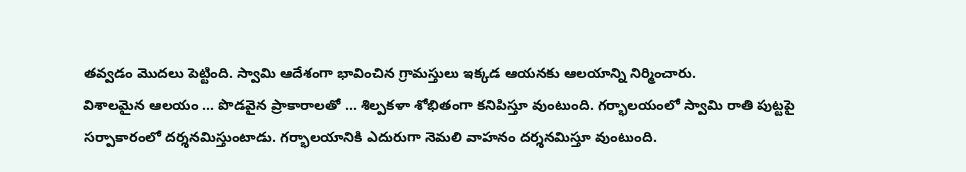తవ్వడం మొదలు పెట్టింది. స్వామి ఆదేశంగా భావించిన గ్రామస్తులు ఇక్కడ ఆయనకు ఆలయాన్ని నిర్మించారు.
విశాలమైన ఆలయం ... పొడవైన ప్రాకారాలతో ... శిల్పకళా శోభితంగా కనిపిస్తూ వుంటుంది. గర్భాలయంలో స్వామి రాతి పుట్టపై సర్పాకారంలో దర్శనమిస్తుంటాడు. గర్భాలయానికి ఎదురుగా నెమలి వాహనం దర్శనమిస్తూ వుంటుంది.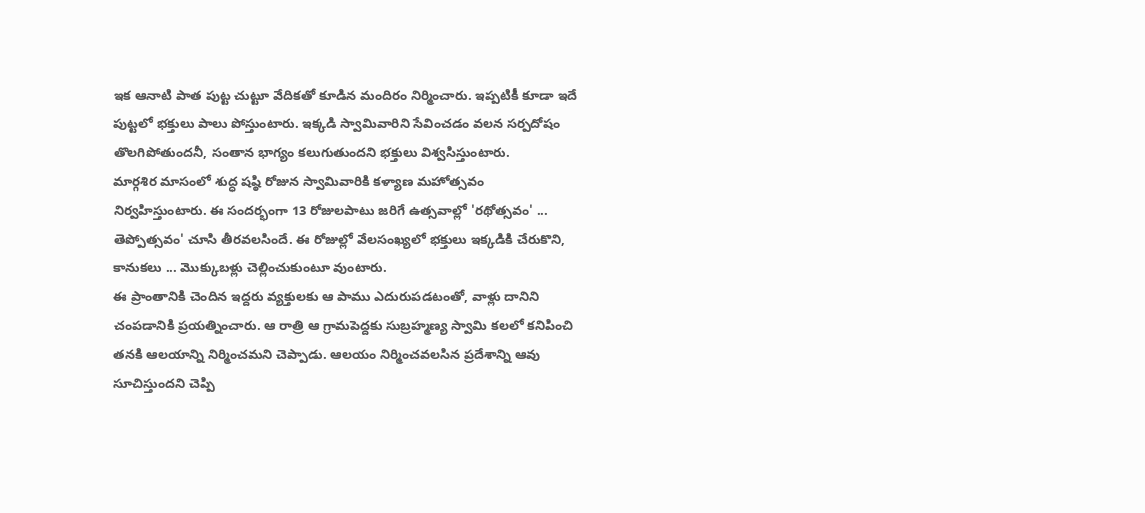ఇక ఆనాటి పాత పుట్ట చుట్టూ వేదికతో కూడిన మందిరం నిర్మించారు. ఇప్పటికీ కూడా ఇదే పుట్టలో భక్తులు పాలు పోస్తుంటారు. ఇక్కడి స్వామివారిని సేవించడం వలన సర్పదోషం తొలగిపోతుందనీ, సంతాన భాగ్యం కలుగుతుందని భక్తులు విశ్వసిస్తుంటారు.
మార్గశిర మాసంలో శుద్ధ షష్ఠి రోజున స్వామివారికి కళ్యాణ మహోత్సవం నిర్వహిస్తుంటారు. ఈ సందర్భంగా 13 రోజులపాటు జరిగే ఉత్సవాల్లో 'రథోత్సవం' ... తెప్పోత్సవం' చూసి తీరవలసిందే. ఈ రోజుల్లో వేలసంఖ్యలో భక్తులు ఇక్కడికి చేరుకొని, కానుకలు ... మొక్కుబళ్లు చెల్లించుకుంటూ వుంటారు.
ఈ ప్రాంతానికి చెందిన ఇద్దరు వ్యక్తులకు ఆ పాము ఎదురుపడటంతో, వాళ్లు దానిని చంపడానికి ప్రయత్నించారు. ఆ రాత్రి ఆ గ్రామపెద్దకు సుబ్రహ్మణ్య స్వామి కలలో కనిపించి తనకి ఆలయాన్ని నిర్మించమని చెప్పాడు. ఆలయం నిర్మించవలసిన ప్రదేశాన్ని ఆవు సూచిస్తుందని చెప్పి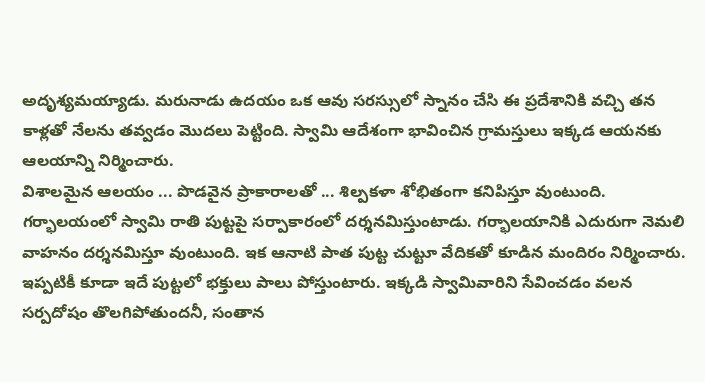అదృశ్యమయ్యాడు. మరునాడు ఉదయం ఒక ఆవు సరస్సులో స్నానం చేసి ఈ ప్రదేశానికి వచ్చి తన కాళ్లతో నేలను తవ్వడం మొదలు పెట్టింది. స్వామి ఆదేశంగా భావించిన గ్రామస్తులు ఇక్కడ ఆయనకు ఆలయాన్ని నిర్మించారు.
విశాలమైన ఆలయం ... పొడవైన ప్రాకారాలతో ... శిల్పకళా శోభితంగా కనిపిస్తూ వుంటుంది. గర్భాలయంలో స్వామి రాతి పుట్టపై సర్పాకారంలో దర్శనమిస్తుంటాడు. గర్భాలయానికి ఎదురుగా నెమలి వాహనం దర్శనమిస్తూ వుంటుంది. ఇక ఆనాటి పాత పుట్ట చుట్టూ వేదికతో కూడిన మందిరం నిర్మించారు. ఇప్పటికీ కూడా ఇదే పుట్టలో భక్తులు పాలు పోస్తుంటారు. ఇక్కడి స్వామివారిని సేవించడం వలన సర్పదోషం తొలగిపోతుందనీ, సంతాన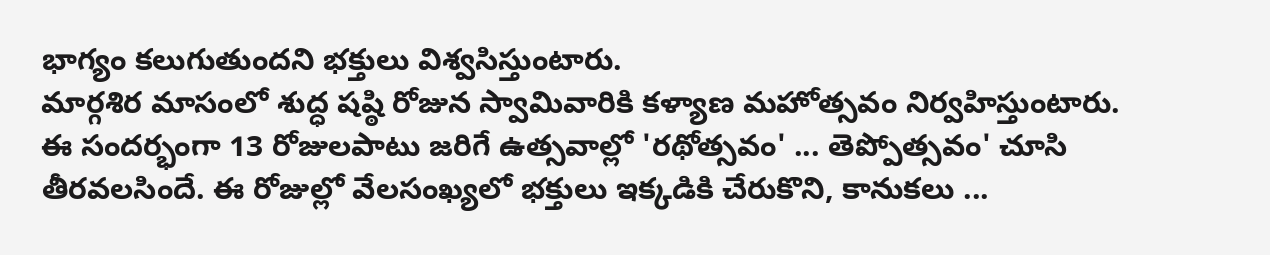భాగ్యం కలుగుతుందని భక్తులు విశ్వసిస్తుంటారు.
మార్గశిర మాసంలో శుద్ధ షష్ఠి రోజున స్వామివారికి కళ్యాణ మహోత్సవం నిర్వహిస్తుంటారు. ఈ సందర్భంగా 13 రోజులపాటు జరిగే ఉత్సవాల్లో 'రథోత్సవం' ... తెప్పోత్సవం' చూసి తీరవలసిందే. ఈ రోజుల్లో వేలసంఖ్యలో భక్తులు ఇక్కడికి చేరుకొని, కానుకలు ...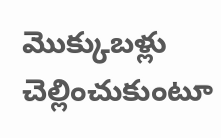మొక్కుబళ్లు చెల్లించుకుంటూ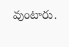వుంటారు.